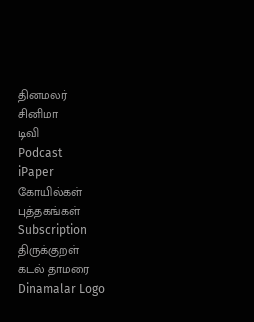தினமலர்
சினிமா
டிவி
Podcast
iPaper
கோயில்கள்
புத்தகங்கள்
Subscription
திருக்குறள்
கடல் தாமரை
Dinamalar Logo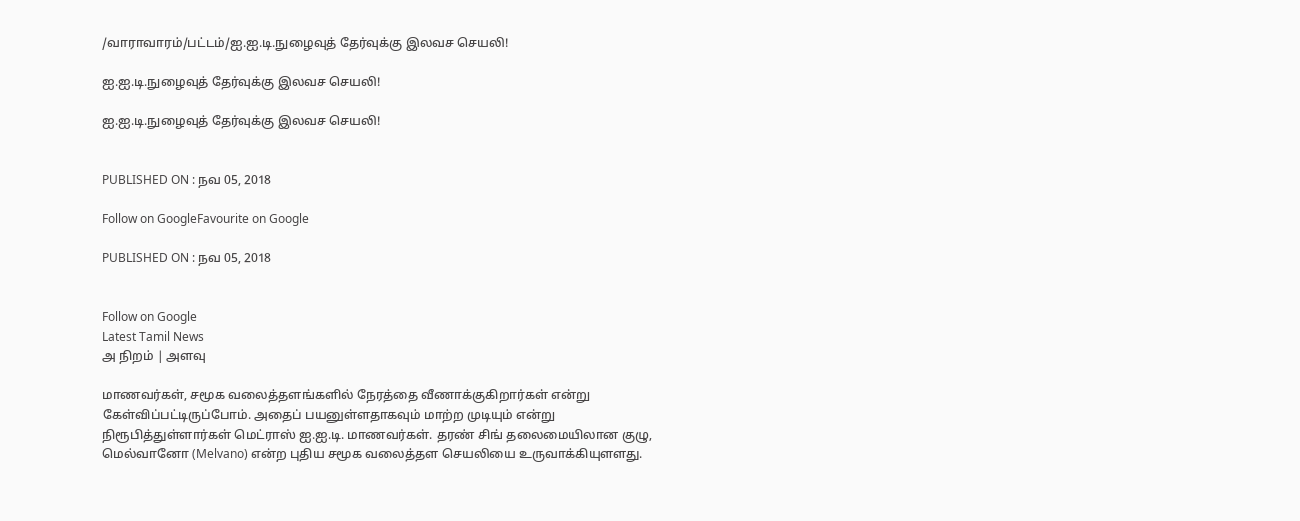/வாராவாரம்/பட்டம்/ஐ.ஐ.டி.நுழைவுத் தேர்வுக்கு இலவச செயலி!

ஐ.ஐ.டி.நுழைவுத் தேர்வுக்கு இலவச செயலி!

ஐ.ஐ.டி.நுழைவுத் தேர்வுக்கு இலவச செயலி!


PUBLISHED ON : நவ 05, 2018

Follow on GoogleFavourite on Google

PUBLISHED ON : நவ 05, 2018


Follow on Google
Latest Tamil News
அ நிறம் | அளவு

மாணவர்கள், சமூக வலைத்தளங்களில் நேரத்தை வீணாக்குகிறார்கள் என்று கேள்விப்பட்டிருப்போம். அதைப் பயனுள்ளதாகவும் மாற்ற முடியும் என்று நிரூபித்துள்ளார்கள் மெட்ராஸ் ஐ.ஐ.டி. மாணவர்கள். தரண் சிங் தலைமையிலான குழு, மெல்வானோ (Melvano) என்ற புதிய சமூக வலைத்தள செயலியை உருவாக்கியுளளது.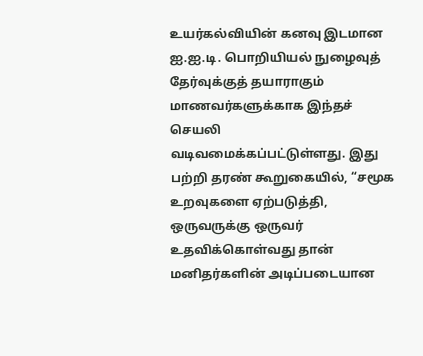உயர்கல்வியின் கனவு இடமான ஐ.ஐ.டி. பொறியியல் நுழைவுத் தேர்வுக்குத் தயாராகும் மாணவர்களுக்காக இந்தச் செயலி வடிவமைக்கப்பட்டுள்ளது. இது பற்றி தரண் கூறுகையில், “சமூக உறவுகளை ஏற்படுத்தி, ஒருவருக்கு ஒருவர் உதவிக்கொள்வது தான் மனிதர்களின் அடிப்படையான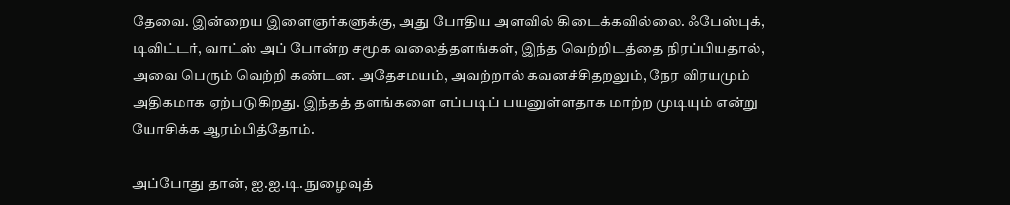தேவை. இன்றைய இளைஞர்களுக்கு, அது போதிய அளவில் கிடைக்கவில்லை. ஃபேஸ்புக், டிவிட்டர், வாட்ஸ் அப் போன்ற சமூக வலைத்தளங்கள், இந்த வெற்றிடத்தை நிரப்பியதால், அவை பெரும் வெற்றி கண்டன. அதேசமயம், அவற்றால் கவனச்சிதறலும், நேர விரயமும் அதிகமாக ஏற்படுகிறது. இந்தத் தளங்களை எப்படிப் பயனுள்ளதாக மாற்ற முடியும் என்று யோசிக்க ஆரம்பித்தோம்.

அப்போது தான், ஐ.ஐ.டி. நுழைவுத்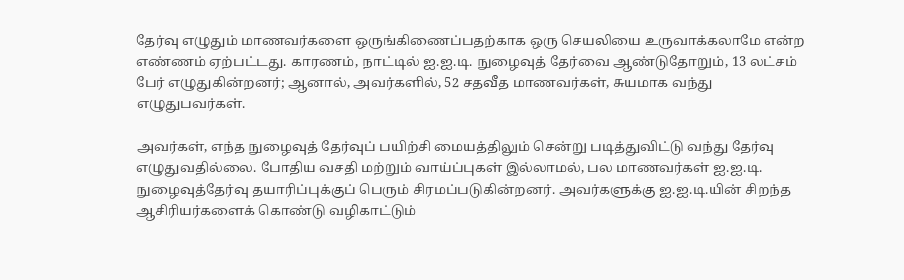தேர்வு எழுதும் மாணவர்களை ஒருங்கிணைப்பதற்காக ஒரு செயலியை உருவாக்கலாமே என்ற எண்ணம் ஏற்பட்டது. காரணம், நாட்டில் ஐ.ஐ.டி. நுழைவுத் தேர்வை ஆண்டுதோறும், 13 லட்சம் பேர் எழுதுகின்றனர்; ஆனால், அவர்களில், 52 சதவீத மாணவர்கள், சுயமாக வந்து எழுதுபவர்கள்.

அவர்கள், எந்த நுழைவுத் தேர்வுப் பயிற்சி மையத்திலும் சென்று படித்துவிட்டு வந்து தேர்வு எழுதுவதில்லை. போதிய வசதி மற்றும் வாய்ப்புகள் இல்லாமல், பல மாணவர்கள் ஐ.ஐ.டி. நுழைவுத்தேர்வு தயாரிப்புக்குப் பெரும் சிரமப்படுகின்றனர். அவர்களுக்கு ஐ.ஐ.டி.யின் சிறந்த ஆசிரியர்களைக் கொண்டு வழிகாட்டும்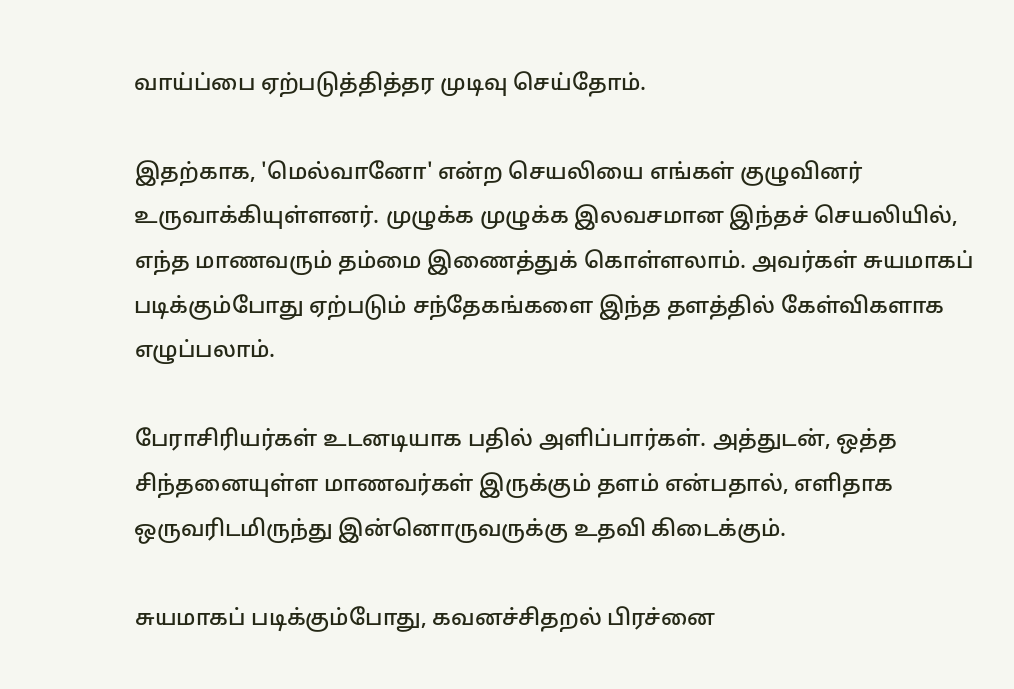வாய்ப்பை ஏற்படுத்தித்தர முடிவு செய்தோம்.

இதற்காக, 'மெல்வானோ' என்ற செயலியை எங்கள் குழுவினர் உருவாக்கியுள்ளனர். முழுக்க முழுக்க இலவசமான இந்தச் செயலியில், எந்த மாணவரும் தம்மை இணைத்துக் கொள்ளலாம். அவர்கள் சுயமாகப் படிக்கும்போது ஏற்படும் சந்தேகங்களை இந்த தளத்தில் கேள்விகளாக எழுப்பலாம்.

பேராசிரியர்கள் உடனடியாக பதில் அளிப்பார்கள். அத்துடன், ஒத்த சிந்தனையுள்ள மாணவர்கள் இருக்கும் தளம் என்பதால், எளிதாக ஒருவரிடமிருந்து இன்னொருவருக்கு உதவி கிடைக்கும்.

சுயமாகப் படிக்கும்போது, கவனச்சிதறல் பிரச்னை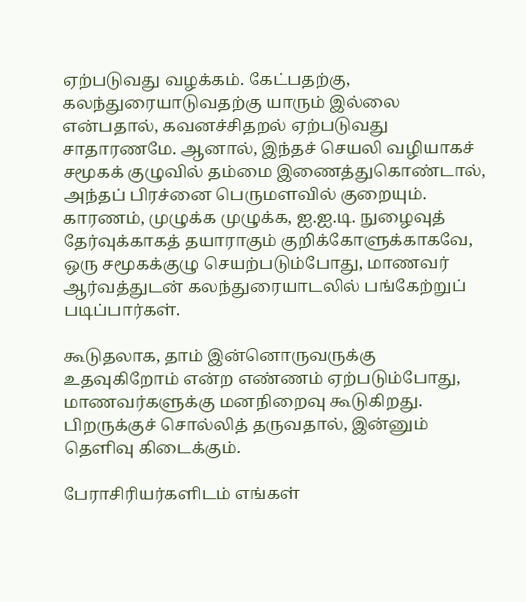ஏற்படுவது வழக்கம். கேட்பதற்கு, கலந்துரையாடுவதற்கு யாரும் இல்லை என்பதால், கவனச்சிதறல் ஏற்படுவது சாதாரணமே. ஆனால், இந்தச் செயலி வழியாகச் சமூகக் குழுவில் தம்மை இணைத்துகொண்டால், அந்தப் பிரச்னை பெருமளவில் குறையும். காரணம், முழுக்க முழுக்க, ஐ.ஐ.டி. நுழைவுத் தேர்வுக்காகத் தயாராகும் குறிக்கோளுக்காகவே, ஒரு சமூகக்குழு செயற்படும்போது, மாணவர் ஆர்வத்துடன் கலந்துரையாடலில் பங்கேற்றுப் படிப்பார்கள்.

கூடுதலாக, தாம் இன்னொருவருக்கு உதவுகிறோம் என்ற எண்ணம் ஏற்படும்போது, மாணவர்களுக்கு மனநிறைவு கூடுகிறது. பிறருக்குச் சொல்லித் தருவதால், இன்னும் தெளிவு கிடைக்கும்.

பேராசிரியர்களிடம் எங்கள்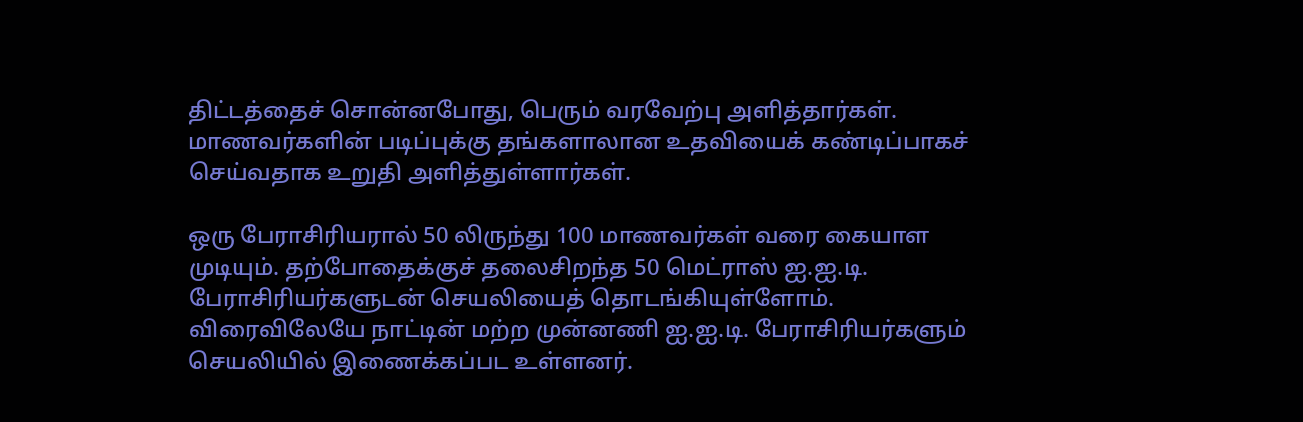திட்டத்தைச் சொன்னபோது, பெரும் வரவேற்பு அளித்தார்கள். மாணவர்களின் படிப்புக்கு தங்களாலான உதவியைக் கண்டிப்பாகச் செய்வதாக உறுதி அளித்துள்ளார்கள்.

ஒரு பேராசிரியரால் 50 லிருந்து 100 மாணவர்கள் வரை கையாள முடியும். தற்போதைக்குச் தலைசிறந்த 50 மெட்ராஸ் ஐ.ஐ.டி. பேராசிரியர்களுடன் செயலியைத் தொடங்கியுள்ளோம். விரைவிலேயே நாட்டின் மற்ற முன்னணி ஐ.ஐ.டி. பேராசிரியர்களும் செயலியில் இணைக்கப்பட உள்ளனர்.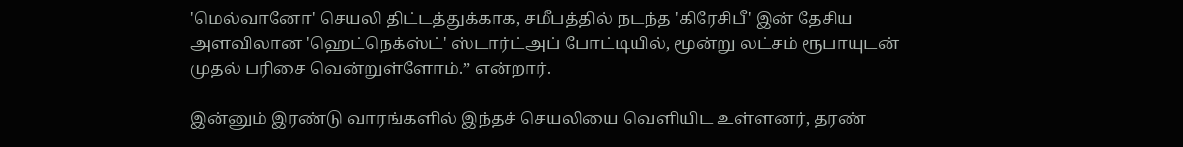'மெல்வானோ' செயலி திட்டத்துக்காக, சமீபத்தில் நடந்த 'கிரேசிபீ' இன் தேசிய அளவிலான 'ஹெட்நெக்ஸ்ட்' ஸ்டார்ட்அப் போட்டியில், மூன்று லட்சம் ரூபாயுடன் முதல் பரிசை வென்றுள்ளோம்.” என்றார்.

இன்னும் இரண்டு வாரங்களில் இந்தச் செயலியை வெளியிட உள்ளனர், தரண்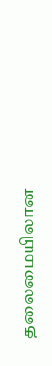தலைமையிலான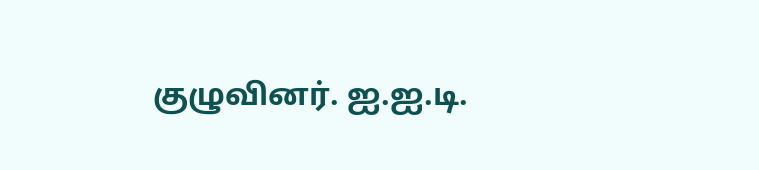குழுவினர். ஐ.ஐ.டி.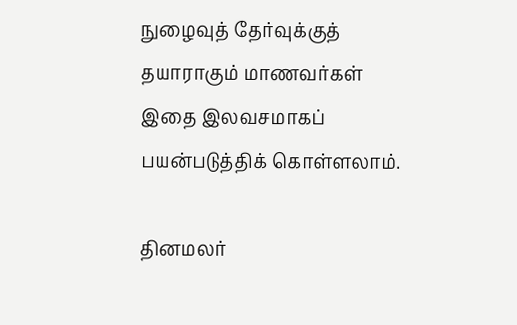நுழைவுத் தேர்வுக்குத் தயாராகும் மாணவர்கள் இதை இலவசமாகப் பயன்படுத்திக் கொள்ளலாம்.

தினமலர்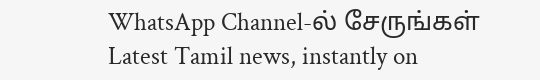WhatsApp Channel-ல் சேருங்கள்
Latest Tamil news, instantly on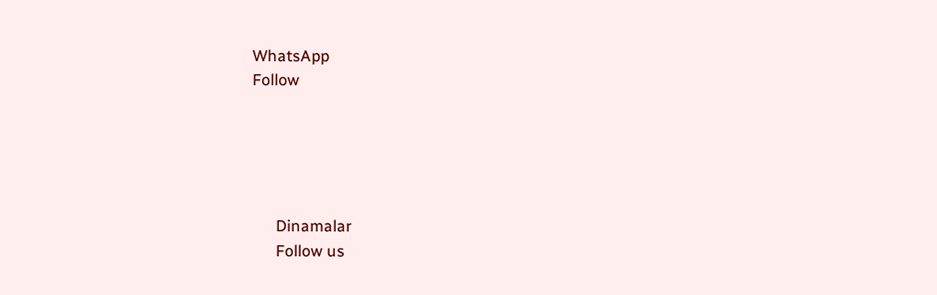WhatsApp
Follow





      Dinamalar
      Follow us